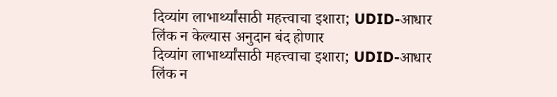दिव्यांग लाभार्थ्यांसाठी महत्त्वाचा इशारा; UDID-आधार लिंक न केल्यास अनुदान बंद होणार
दिव्यांग लाभार्थ्यांसाठी महत्त्वाचा इशारा; UDID-आधार लिंक न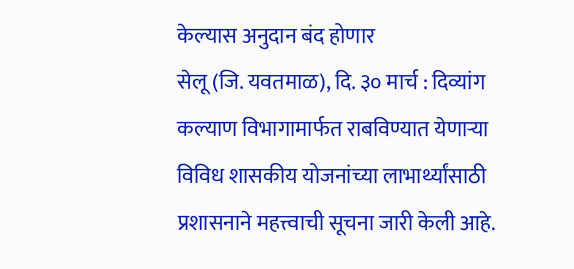केल्यास अनुदान बंद होणार
सेलू (जि. यवतमाळ), दि. ३० मार्च : दिव्यांग कल्याण विभागामार्फत राबविण्यात येणाऱ्या विविध शासकीय योजनांच्या लाभार्थ्यांसाठी प्रशासनाने महत्त्वाची सूचना जारी केली आहे.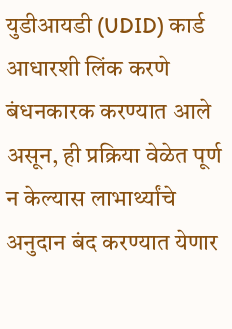युडीआयडी (UDID) कार्ड आधारशी लिंक करणे बंधनकारक करण्यात आले असून, ही प्रक्रिया वेळेत पूर्ण न केल्यास लाभार्थ्यांचे अनुदान बंद करण्यात येणार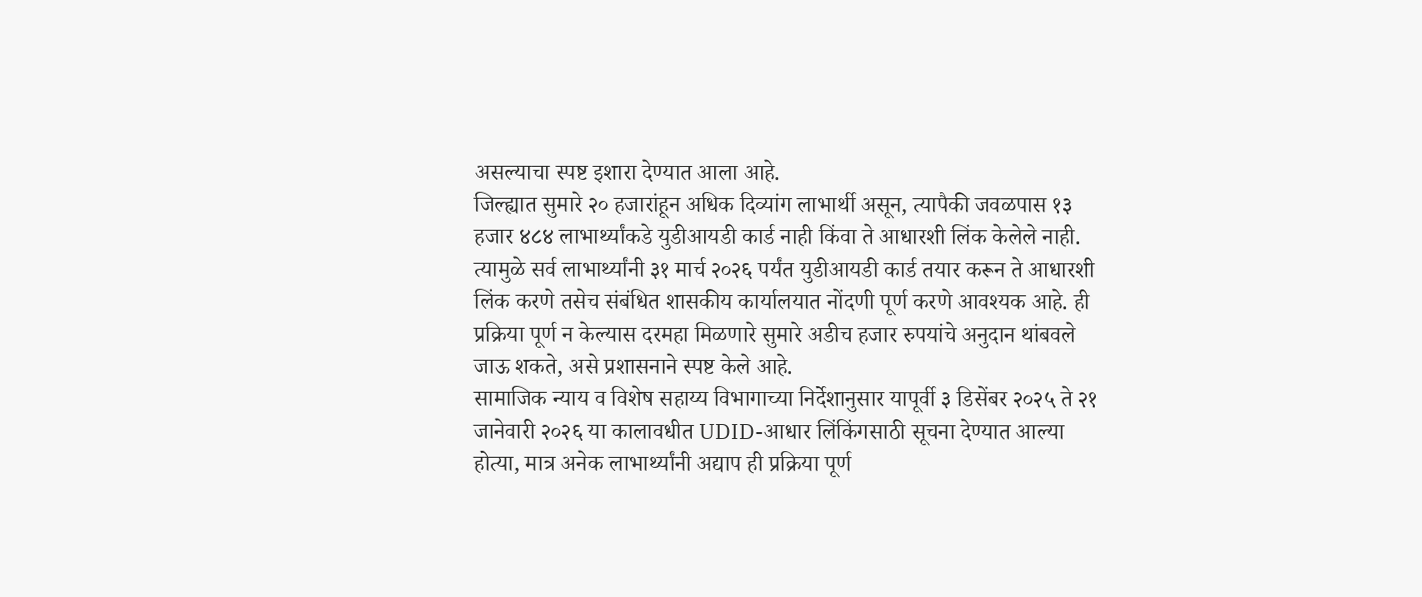असल्याचा स्पष्ट इशारा देण्यात आला आहे.
जिल्ह्यात सुमारे २० हजारांहून अधिक दिव्यांग लाभार्थी असून, त्यापैकी जवळपास १३ हजार ४८४ लाभार्थ्यांकडे युडीआयडी कार्ड नाही किंवा ते आधारशी लिंक केलेले नाही. त्यामुळे सर्व लाभार्थ्यांनी ३१ मार्च २०२६ पर्यंत युडीआयडी कार्ड तयार करून ते आधारशी लिंक करणे तसेच संबंधित शासकीय कार्यालयात नोंदणी पूर्ण करणे आवश्यक आहे. ही प्रक्रिया पूर्ण न केल्यास दरमहा मिळणारे सुमारे अडीच हजार रुपयांचे अनुदान थांबवले जाऊ शकते, असे प्रशासनाने स्पष्ट केले आहे.
सामाजिक न्याय व विशेष सहाय्य विभागाच्या निर्देशानुसार यापूर्वी ३ डिसेंबर २०२५ ते २१ जानेवारी २०२६ या कालावधीत UDID-आधार लिंकिंगसाठी सूचना देण्यात आल्या होत्या, मात्र अनेक लाभार्थ्यांनी अद्याप ही प्रक्रिया पूर्ण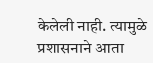केलेली नाही. त्यामुळे प्रशासनाने आता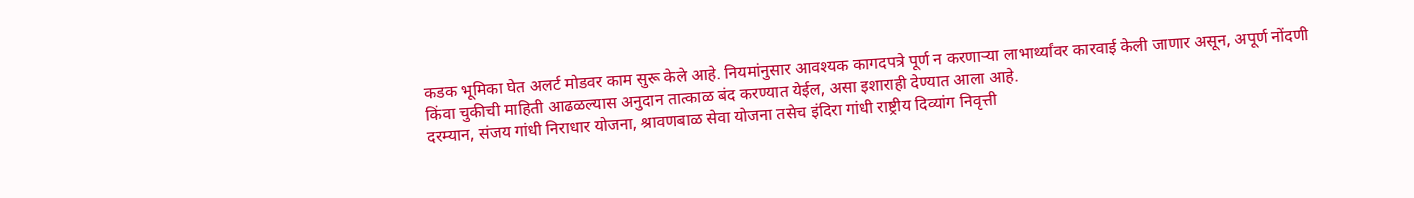कडक भूमिका घेत अलर्ट मोडवर काम सुरू केले आहे. नियमांनुसार आवश्यक कागदपत्रे पूर्ण न करणाऱ्या लाभार्थ्यांवर कारवाई केली जाणार असून, अपूर्ण नोंदणी किंवा चुकीची माहिती आढळल्यास अनुदान तात्काळ बंद करण्यात येईल, असा इशाराही देण्यात आला आहे.
दरम्यान, संजय गांधी निराधार योजना, श्रावणबाळ सेवा योजना तसेच इंदिरा गांधी राष्ट्रीय दिव्यांग निवृत्ती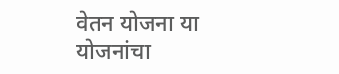वेतन योजना या योजनांचा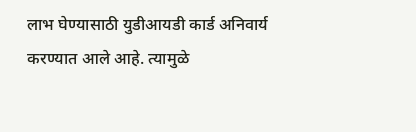लाभ घेण्यासाठी युडीआयडी कार्ड अनिवार्य करण्यात आले आहे. त्यामुळे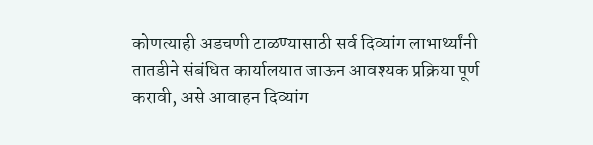कोणत्याही अडचणी टाळण्यासाठी सर्व दिव्यांग लाभार्थ्यांनी तातडीने संबंधित कार्यालयात जाऊन आवश्यक प्रक्रिया पूर्ण करावी, असे आवाहन दिव्यांग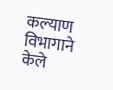कल्याण विभागाने केले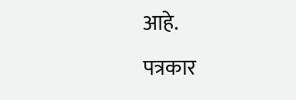आहे.
पत्रकार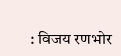: विजय रणभोर